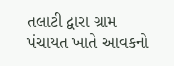તલાટી દ્વારા ગ્રામ પંચાયત ખાતે આવકનો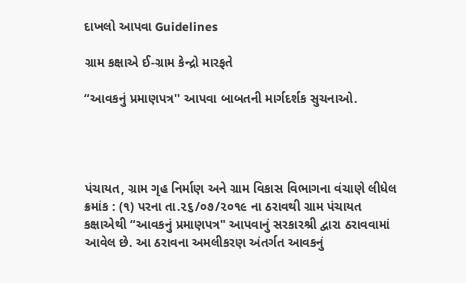દાખલો આપવા Guidelines

ગ્રામ કક્ષાએ ઈ-ગ્રામ કેન્દ્રો મારફતે

“આવકનું પ્રમાણપત્ર'' આપવા બાબતની માર્ગદર્શક સુચનાઓ.




પંચાયત, ગ્રામ ગૃહ નિર્માણ અને ગ્રામ વિકાસ વિભાગના વંચાણે લીધેલ ક્રમાંક : (૧) પરના તા.૨૬/૦૭/૨૦૧૯ ના ઠરાવથી ગ્રામ પંચાયત કક્ષાએથી “આવકનું પ્રમાણપત્ર" આપવાનું સરકારશ્રી દ્વારા ઠરાવવામાં આવેલ છે. આ ઠરાવના અમલીકરણ અંતર્ગત આવકનું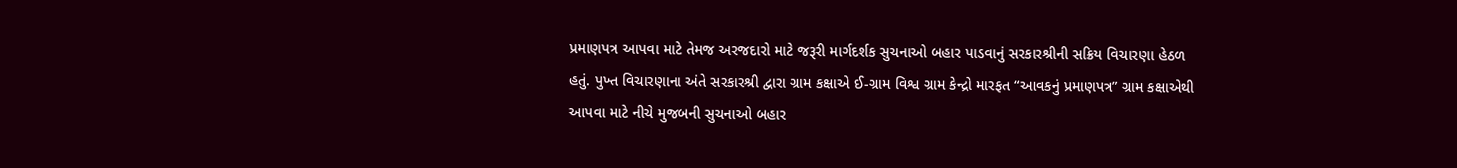પ્રમાણપત્ર આપવા માટે તેમજ અરજદારો માટે જરૂરી માર્ગદર્શક સુચનાઓ બહાર પાડવાનું સરકારશ્રીની સક્રિય વિચારણા હેઠળ હતું. પુખ્ત વિચારણાના અંતે સરકારશ્રી દ્વારા ગ્રામ કક્ષાએ ઈ-ગ્રામ વિશ્વ ગ્રામ કેન્દ્રો મારફત “આવકનું પ્રમાણપત્ર” ગ્રામ કક્ષાએથી આપવા માટે નીચે મુજબની સુચનાઓ બહાર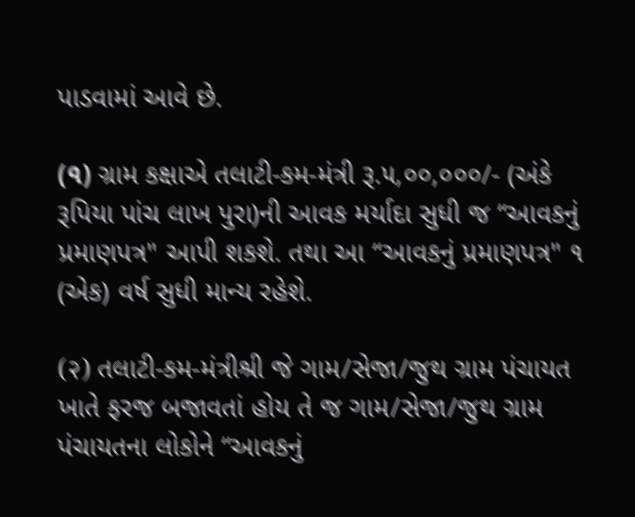પાડવામાં આવે છે.

(৭) ગ્રામ કક્ષાએ તલાટી-કમ-મંત્રી રૂ.૫,૦૦,૦૦૦/- (અંકે રૂપિયા પાંચ લાખ પુરા)ની આવક મર્યાદા સુધી જ “આવકનું પ્રમાણપત્ર" આપી શકશે. તથા આ “આવકનું પ્રમાણપત્ર" ૧ (એક) વર્ષ સુધી માન્ય રહેશે.

(२) તલાટી-કમ-મંત્રીશ્રી જે ગામ/સેજા/જુથ ગ્રામ પંચાયત ખાતે ફરજ બજાવતાં હોય તે જ ગામ/સેજા/જુથ ગ્રામ પંચાયતના લોકોને “આવકનું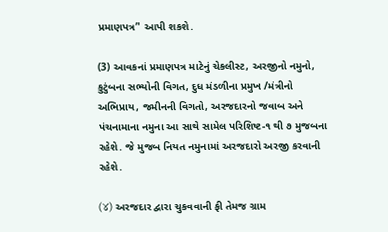પ્રમાણપત્ર’' આપી શકશે.

(3) આવકનાં પ્રમાણપત્ર માટેનું ચેકલીસ્ટ, અરજીનો નમુનો, કુટુંબના સભ્યોની વિગત, દુધ મંડળીના પ્રમુખ /મંત્રીનો અભિપ્રાય, જમીનની વિગતો, અરજદારનો જવાબ અને પંચનામાના નમુના આ સાથે સામેલ પરિશિષ્ટ-૧ થી ૭ મુજબના રહેશે. જે મુજબ નિયત નમુનામાં અરજદારો અરજી કરવાની રહેશે.

(४) અરજદાર દ્વારા ચુકવવાની ફી તેમજ ગ્રામ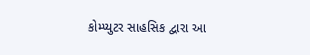કોમ્પ્યુટર સાહસિક દ્વારા આ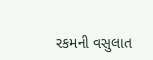રકમની વસુલાત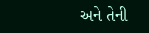અને તેની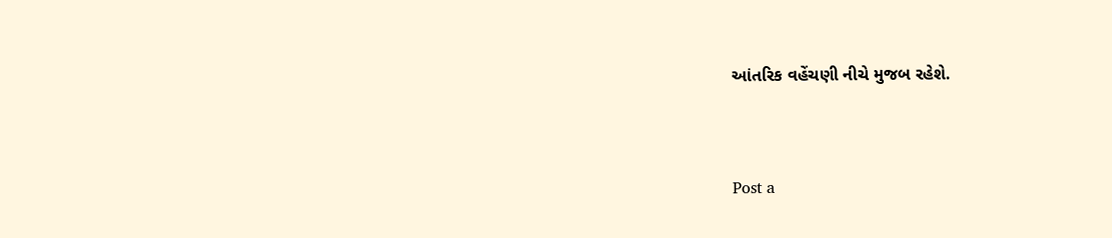આંતરિક વહેંચણી નીચે મુજબ રહેશે.




Post a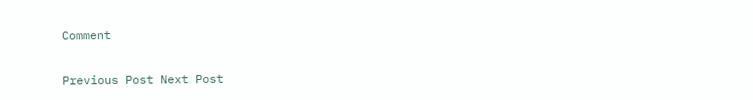Comment

Previous Post Next Post